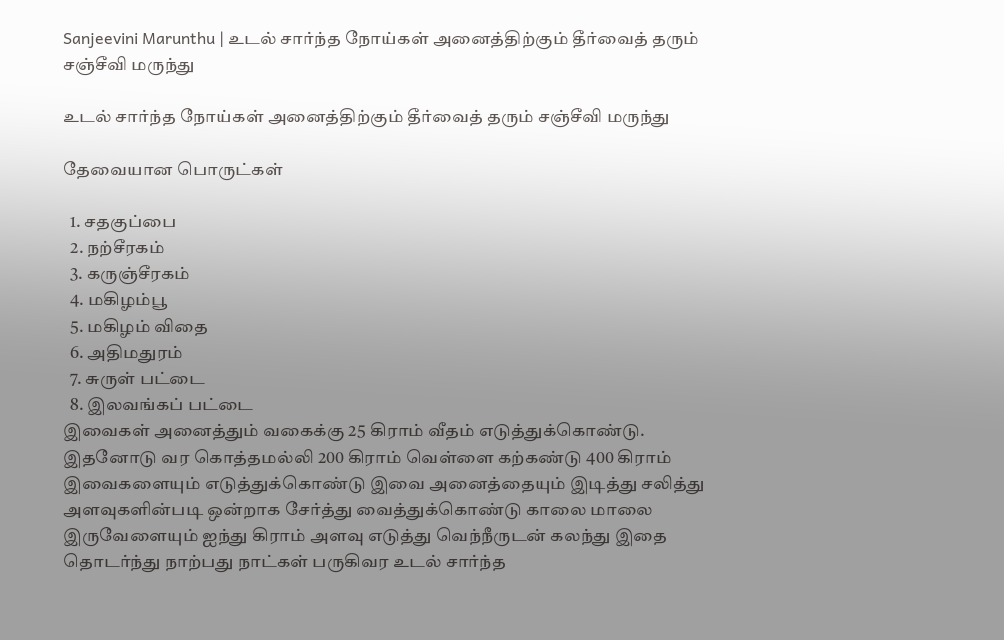Sanjeevini Marunthu | உடல் சார்ந்த நோய்கள் அனைத்திற்கும் தீர்வைத் தரும் சஞ்சீவி மருந்து

உடல் சார்ந்த நோய்கள் அனைத்திற்கும் தீர்வைத் தரும் சஞ்சீவி மருந்து

தேவையான பொருட்கள்

  1. சதகுப்பை
  2. நற்சீரகம்
  3. கருஞ்சீரகம்
  4. மகிழம்பூ
  5. மகிழம் விதை
  6. அதிமதுரம்
  7. சுருள் பட்டை
  8. இலவங்கப் பட்டை
இவைகள் அனைத்தும் வகைக்கு 25 கிராம் வீதம் எடுத்துக்கொண்டு. இதனோடு வர கொத்தமல்லி 200 கிராம் வெள்ளை கற்கண்டு 400 கிராம் இவைகளையும் எடுத்துக்கொண்டு இவை அனைத்தையும் இடித்து சலித்து அளவுகளின்படி ஒன்றாக சேர்த்து வைத்துக்கொண்டு காலை மாலை இருவேளையும் ஐந்து கிராம் அளவு எடுத்து வெந்நீருடன் கலந்து இதை தொடர்ந்து நாற்பது நாட்கள் பருகிவர உடல் சார்ந்த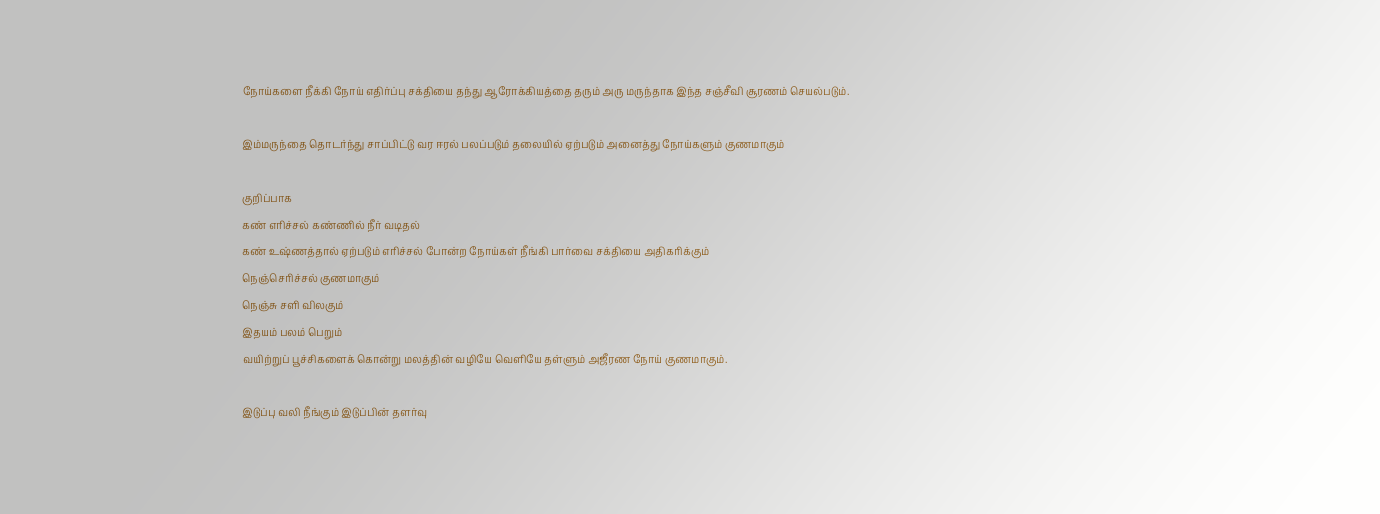நோய்களை நீக்கி நோய் எதிர்ப்பு சக்தியை தந்து ஆரோக்கியத்தை தரும் அரு மருந்தாக இந்த சஞ்சீவி சூரணம் செயல்படும்.

இம்மருந்தை தொடர்ந்து சாப்பிட்டு வர ஈரல் பலப்படும் தலையில் ஏற்படும் அனைத்து நோய்களும் குணமாகும்

குறிப்பாக
கண் எரிச்சல் கண்ணில் நீர் வடிதல்
கண் உஷ்ணத்தால் ஏற்படும் எரிச்சல் போன்ற நோய்கள் நீங்கி பார்வை சக்தியை அதிகரிக்கும்
நெஞ்செரிச்சல் குணமாகும்
நெஞ்சு சளி விலகும்
இதயம் பலம் பெறும்
வயிற்றுப் பூச்சிகளைக் கொன்று மலத்தின் வழியே வெளியே தள்ளும் அஜீரண நோய் குணமாகும்.

இடுப்பு வலி நீங்கும் இடுப்பின் தளர்வு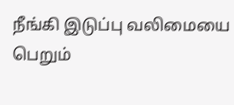நீங்கி இடுப்பு வலிமையை பெறும்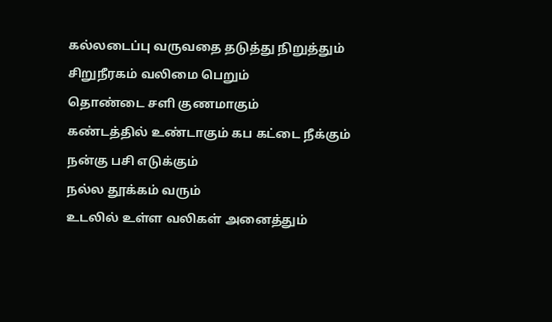கல்லடைப்பு வருவதை தடுத்து நிறுத்தும் சிறுநீரகம் வலிமை பெறும்
தொண்டை சளி குணமாகும்
கண்டத்தில் உண்டாகும் கப கட்டை நீக்கும்
நன்கு பசி எடுக்கும்
நல்ல தூக்கம் வரும்
உடலில் உள்ள வலிகள் அனைத்தும்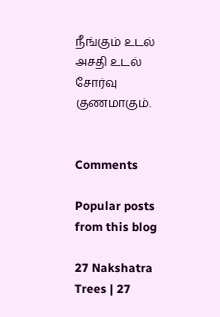நீங்கும் உடல் அசதி உடல் சோர்வு குணமாகும்.


Comments

Popular posts from this blog

27 Nakshatra Trees | 27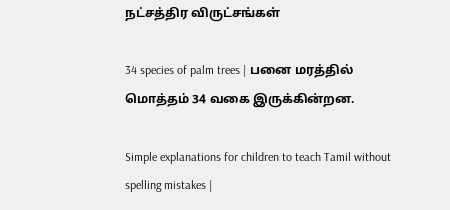நட்சத்திர விருட்சங்கள்

34 species of palm trees | பனை மரத்தில் மொத்தம் 34 வகை இருக்கின்றன.

Simple explanations for children to teach Tamil without spelling mistakes |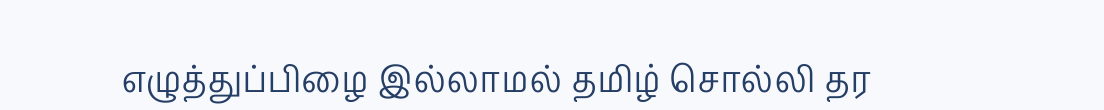எழுத்துப்பிழை இல்லாமல் தமிழ் சொல்லி தர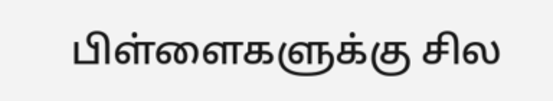பிள்ளைகளுக்கு சில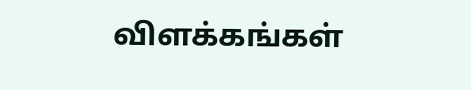விளக்கங்கள்